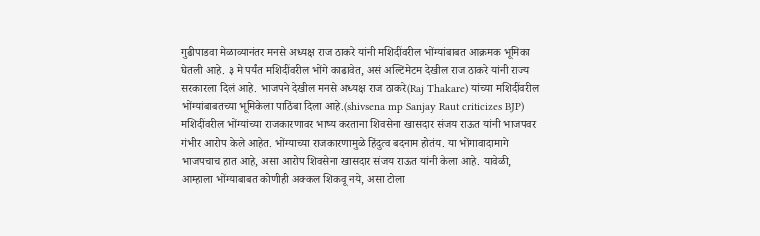गुढीपाडवा मेळाव्यानंतर मनसे अध्यक्ष राज ठाकरे यांनी मशिदींवरील भोंग्यांबाबत आक्रमक भूमिका घेतली आहे. ३ मे पर्यंत मशिदींवरील भोंगे काढावेत, असं अल्टिमेटम देखील राज ठाकरे यांनी राज्य सरकारला दिलं आहे. भाजपने देखील मनसे अध्यक्ष राज ठाकरे(Raj Thakare) यांच्या मशिदींवरील भोंग्यांबाबतच्या भूमिकेला पाठिंबा दिला आहे.(shivsena mp Sanjay Raut criticizes BJP)
मशिदींवरील भोंग्यांच्या राजकारणावर भाष्य करताना शिवसेना खासदार संजय राऊत यांनी भाजपवर गंभीर आरोप केले आहेत. भोंग्याच्या राजकारणामुळे हिंदुत्व बदनाम होतंय. या भोंगावादामागे भाजपचाच हात आहे, असा आरोप शिवसेना खासदार संजय राऊत यांनी केला आहे. यावेळी, आम्हाला भोंग्याबाबत कोणीही अक्कल शिकवू नये, असा टोला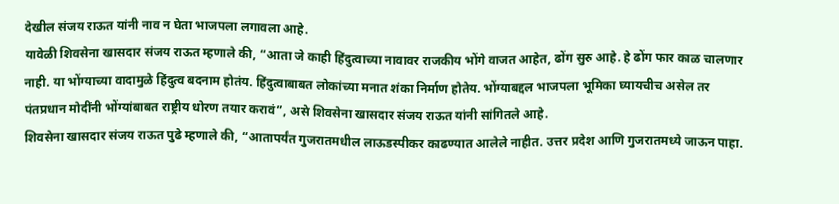देखील संजय राऊत यांनी नाव न घेता भाजपला लगावला आहे.
यावेळी शिवसेना खासदार संजय राऊत म्हणाले की, “आता जे काही हिंदुत्वाच्या नावावर राजकीय भोंगे वाजत आहेत, ढोंग सुरु आहे. हे ढोंग फार काळ चालणार नाही. या भोंग्याच्या वादामुळे हिंदुत्व बदनाम होतंय. हिंदुत्वाबाबत लोकांच्या मनात शंका निर्माण होतेय. भोंग्याबद्दल भाजपला भूमिका घ्यायचीच असेल तर पंतप्रधान मोदींनी भोंग्यांबाबत राष्ट्रीय धोरण तयार करावं”, असे शिवसेना खासदार संजय राऊत यांनी सांगितले आहे.
शिवसेना खासदार संजय राऊत पुढे म्हणाले की, “आतापर्यंत गुजरातमधील लाऊडस्पीकर काढण्यात आलेले नाहीत. उत्तर प्रदेश आणि गुजरातमध्ये जाऊन पाहा.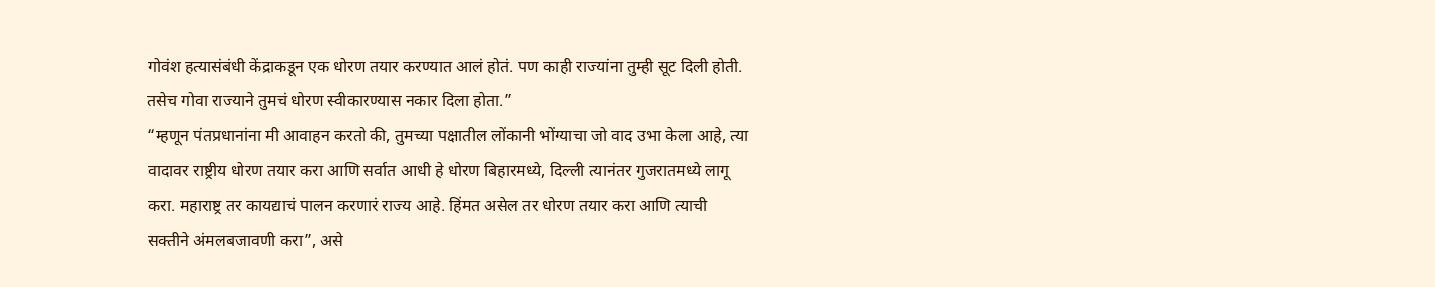गोवंश हत्यासंबंधी केंद्राकडून एक धोरण तयार करण्यात आलं होतं. पण काही राज्यांना तुम्ही सूट दिली होती. तसेच गोवा राज्याने तुमचं धोरण स्वीकारण्यास नकार दिला होता.”
“म्हणून पंतप्रधानांना मी आवाहन करतो की, तुमच्या पक्षातील लोंकानी भोंग्याचा जो वाद उभा केला आहे, त्या वादावर राष्ट्रीय धोरण तयार करा आणि सर्वात आधी हे धोरण बिहारमध्ये, दिल्ली त्यानंतर गुजरातमध्ये लागू करा. महाराष्ट्र तर कायद्याचं पालन करणारं राज्य आहे. हिंमत असेल तर धोरण तयार करा आणि त्याची सक्तीने अंमलबजावणी करा”, असे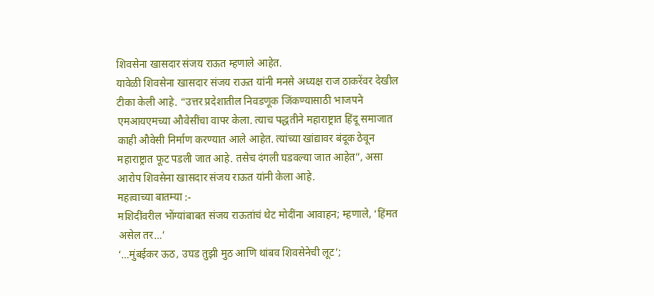शिवसेना खासदार संजय राऊत म्हणाले आहेत.
यावेळी शिवसेना खासदार संजय राऊत यांनी मनसे अध्यक्ष राज ठाकरेंवर देखील टीका केली आहे. “उत्तर प्रदेशातील निवडणूक जिंकण्यासाठी भाजपने एमआयएमच्या औवेसींचा वापर केला. त्याच पद्धतीने महाराष्ट्रात हिंदू समाजात काही औवेसी निर्माण करण्यात आले आहेत. त्यांच्या खांद्यावर बंदूक ठेवून महाराष्ट्रात फूट पडली जात आहे. तसेच दंगली घडवल्या जात आहेत”, असा आरोप शिवसेना खासदार संजय राऊत यांनी केला आहे.
महत्वाच्या बातम्या :-
मशिदींवरील भोंग्यांबाबत संजय राऊतांचं थेट मोदींना आवाहन; म्हणाले, ‘हिंमत असेल तर…’
‘…मुंबईकर ऊठ, उघड तुझी मुठ आणि थांबव शिवसेनेची लूट’;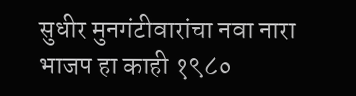सुधीर मुनगंटीवारांचा नवा नारा
भाजप हा काही १९८०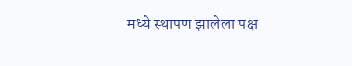मध्ये स्थापण झालेला पक्ष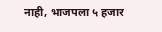नाही, भाजपला ५ हजार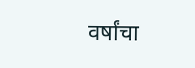वर्षांचा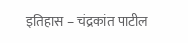इतिहास – चंद्रकांत पाटील